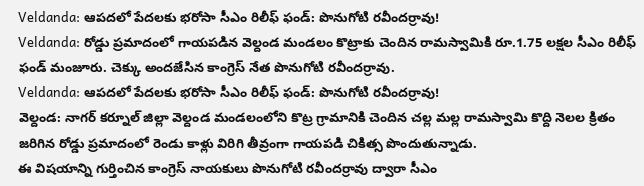Veldanda: ఆపదలో పేదలకు భరోసా సీఎం రిలీఫ్ ఫండ్: పొనుగోటి రవీందర్రావు!
Veldanda: రోడ్డు ప్రమాదంలో గాయపడిన వెల్దండ మండలం కొట్రాకు చెందిన రామస్వామికి రూ.1.75 లక్షల సీఎం రిలీఫ్ ఫండ్ మంజూరు. చెక్కు అందజేసిన కాంగ్రెస్ నేత పొనుగోటి రవీందర్రావు.
Veldanda: ఆపదలో పేదలకు భరోసా సీఎం రిలీఫ్ ఫండ్: పొనుగోటి రవీందర్రావు!
వెల్దండ: నాగర్ కర్నూల్ జిల్లా వెల్దండ మండలంలోని కొట్ర గ్రామానికి చెందిన చల్ల మల్ల రామస్వామి కొద్ది నెలల క్రితం జరిగిన రోడ్డు ప్రమాదంలో రెండు కాళ్లు విరిగి తీవ్రంగా గాయపడి చికిత్స పొందుతున్నాడు.
ఈ విషయాన్ని గుర్తించిన కాంగ్రెస్ నాయకులు పొనుగోటి రవీందర్రావు ద్వారా సీఎం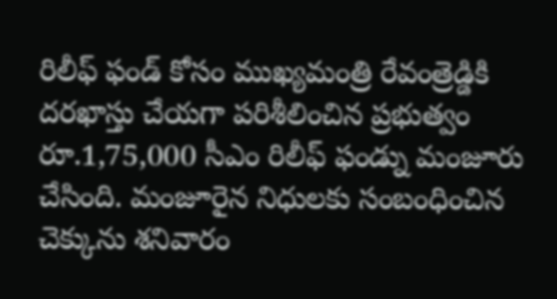రిలీఫ్ ఫండ్ కోసం ముఖ్యమంత్రి రేవంత్రెడ్డికి దరఖాస్తు చేయగా పరిశీలించిన ప్రభుత్వం రూ.1,75,000 సీఎం రిలీఫ్ ఫండ్ను మంజూరు చేసింది. మంజూరైన నిధులకు సంబంధించిన చెక్కును శనివారం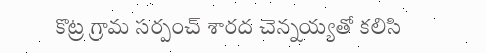కొట్ర గ్రామ సర్పంచ్ శారద చెన్నయ్యతో కలిసి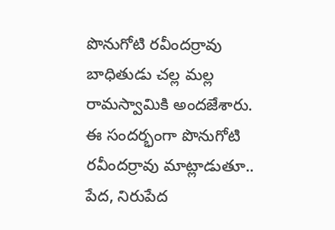పొనుగోటి రవీందర్రావు బాధితుడు చల్ల మల్ల రామస్వామికి అందజేశారు.
ఈ సందర్భంగా పొనుగోటి రవీందర్రావు మాట్లాడుతూ.. పేద, నిరుపేద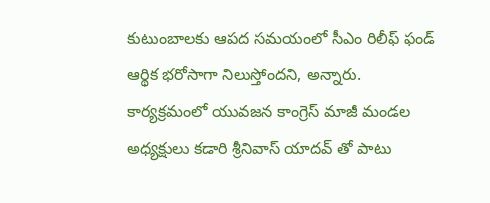కుటుంబాలకు ఆపద సమయంలో సీఎం రిలీఫ్ ఫండ్ ఆర్థిక భరోసాగా నిలుస్తోందని, అన్నారు. కార్యక్రమంలో యువజన కాంగ్రెస్ మాజీ మండల అధ్యక్షులు కడారి శ్రీనివాస్ యాదవ్ తో పాటు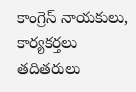కాంగ్రెస్ నాయకులు, కార్యకర్తలు తదితరులు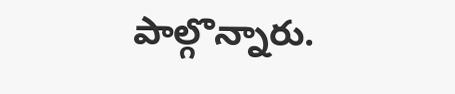పాల్గొన్నారు.